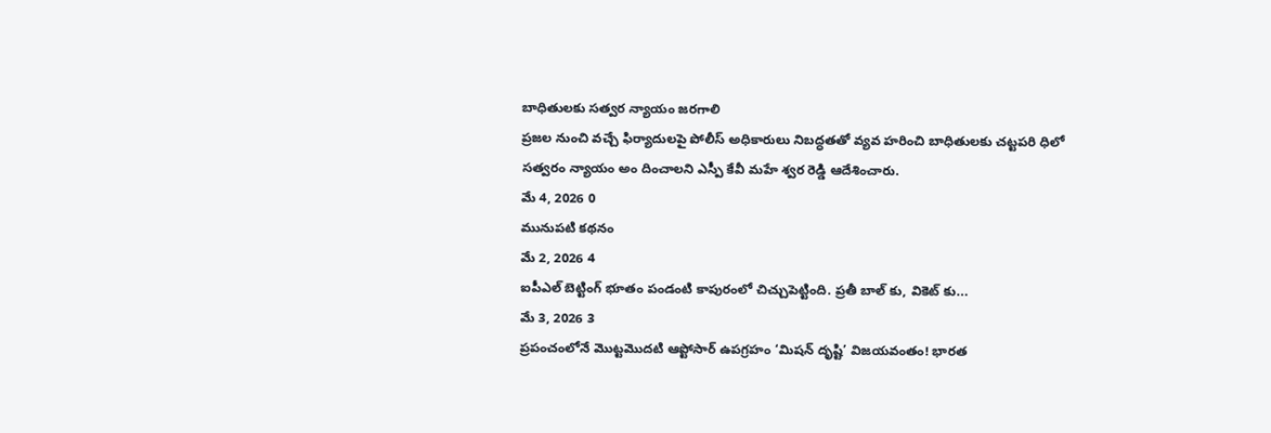బాధితులకు సత్వర న్యాయం జరగాలి
ప్రజల నుంచి వచ్చే ఫిర్యాదులపై పోలీస్ అధికారులు నిబద్ధతతో వ్యవ హరించి బాధితులకు చట్టపరి ధిలో సత్వరం న్యాయం అం దించాలని ఎస్పీ కేవీ మహే శ్వర రెడ్డి ఆదేశించారు.
మే 4, 2026 0
మునుపటి కథనం
మే 2, 2026 4
ఐపీఎల్ బెట్టింగ్ భూతం పండంటి కాపురంలో చిచ్చుపెట్టింది. ప్రతీ బాల్ కు, వికెట్ కు...
మే 3, 2026 3
ప్రపంచంలోనే మొట్టమొదటి ఆప్టోసార్ ఉపగ్రహం ‘మిషన్ దృష్టి’ విజయవంతం! భారత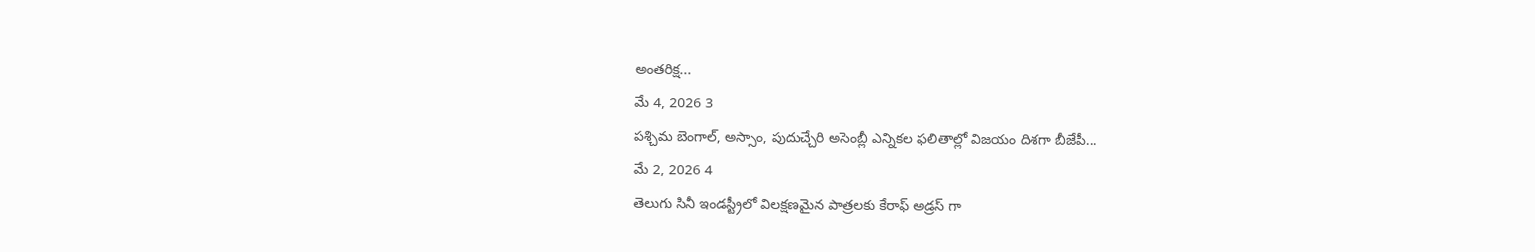అంతరిక్ష...
మే 4, 2026 3
పశ్చిమ బెంగాల్, అస్సాం, పుదుచ్చేరి అసెంబ్లీ ఎన్నికల ఫలితాల్లో విజయం దిశగా బీజేపీ...
మే 2, 2026 4
తెలుగు సినీ ఇండస్ట్రీలో విలక్షణమైన పాత్రలకు కేరాఫ్ అడ్రస్ గా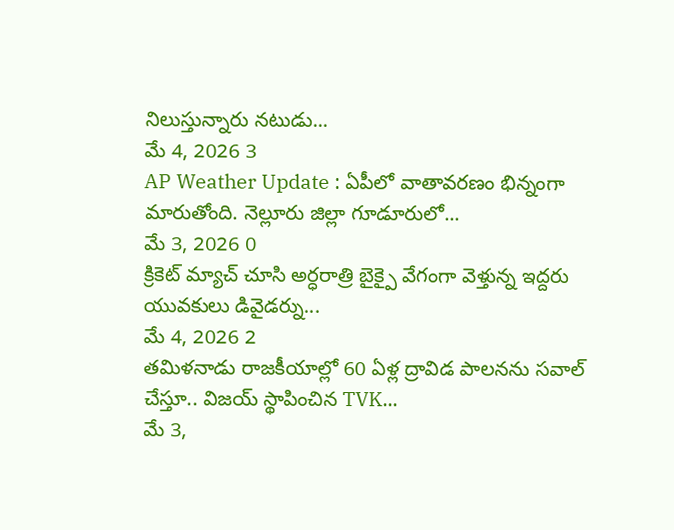నిలుస్తున్నారు నటుడు...
మే 4, 2026 3
AP Weather Update : ఏపీలో వాతావరణం భిన్నంగా మారుతోంది. నెల్లూరు జిల్లా గూడూరులో...
మే 3, 2026 0
క్రికెట్ మ్యాచ్ చూసి అర్ధరాత్రి బైక్పై వేగంగా వెళ్తున్న ఇద్దరు యువకులు డివైడర్ను...
మే 4, 2026 2
తమిళనాడు రాజకీయాల్లో 60 ఏళ్ల ద్రావిడ పాలనను సవాల్ చేస్తూ.. విజయ్ స్థాపించిన TVK...
మే 3,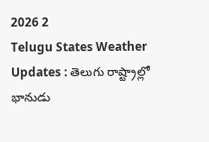2026 2
Telugu States Weather Updates : తెలుగు రాష్ట్రాల్లో భానుడు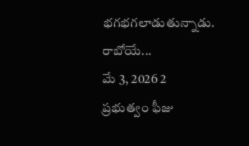భగభగలాడుతున్నాడు. రాబోయే...
మే 3, 2026 2
ప్రభుత్వం ఫీజు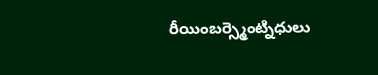రీయింబర్స్మెంట్నిధులు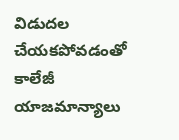విడుదల చేయకపోవడంతో కాలేజీ యాజమాన్యాలు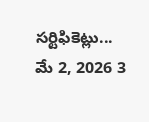సర్టిఫికెట్లు...
మే 2, 2026 3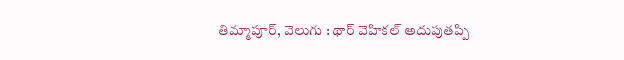తిమ్మాపూర్, వెలుగు : థార్ వెహికల్ అదుపుతప్పి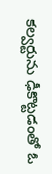కల్వర్టును ఢీకొట్టడంతో ఓ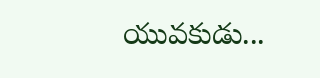యువకుడు...